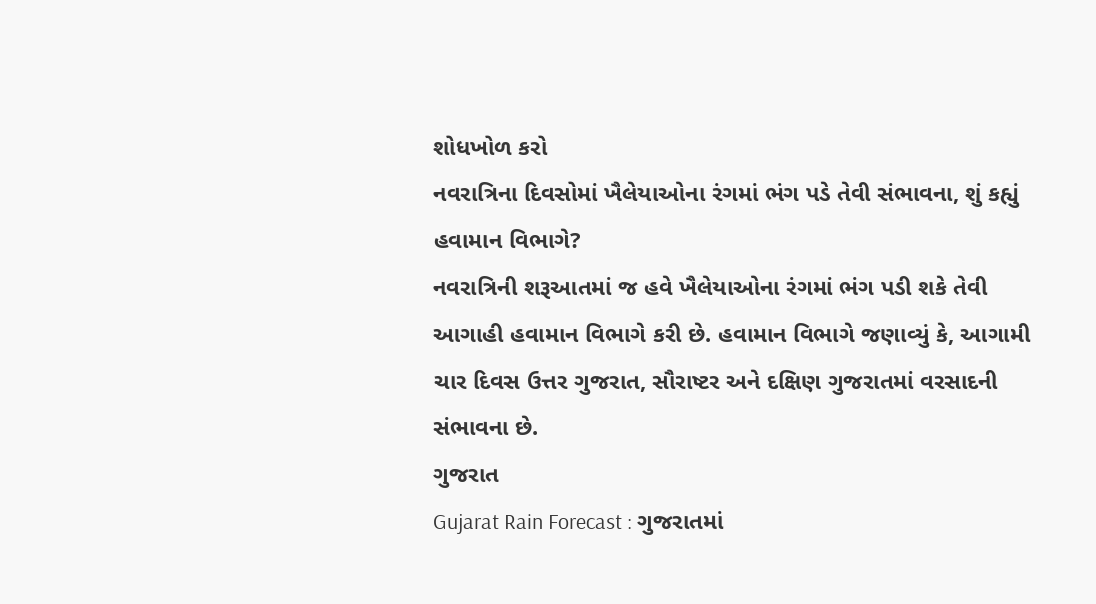શોધખોળ કરો
નવરાત્રિના દિવસોમાં ખૈલેયાઓના રંગમાં ભંગ પડે તેવી સંભાવના, શું કહ્યું હવામાન વિભાગે?
નવરાત્રિની શરૂઆતમાં જ હવે ખૈલેયાઓના રંગમાં ભંગ પડી શકે તેવી આગાહી હવામાન વિભાગે કરી છે. હવામાન વિભાગે જણાવ્યું કે, આગામી ચાર દિવસ ઉત્તર ગુજરાત, સૌરાષ્ટર અને દક્ષિણ ગુજરાતમાં વરસાદની સંભાવના છે.
ગુજરાત
Gujarat Rain Forecast : ગુજરાતમાં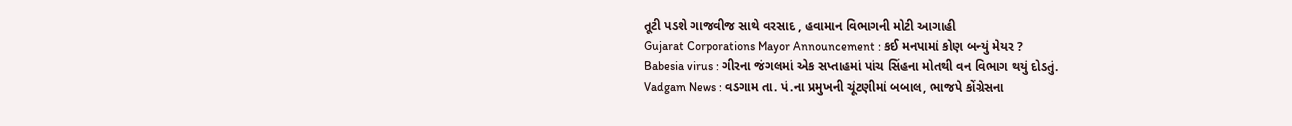તૂટી પડશે ગાજવીજ સાથે વરસાદ , હવામાન વિભાગની મોટી આગાહી
Gujarat Corporations Mayor Announcement : કઈ મનપામાં કોણ બન્યું મેયર ?
Babesia virus : ગીરના જંગલમાં એક સપ્તાહમાં પાંચ સિંહના મોતથી વન વિભાગ થયું દોડતું.
Vadgam News : વડગામ તા. પં.ના પ્રમુખની ચૂંટણીમાં બબાલ, ભાજપે કોંગ્રેસના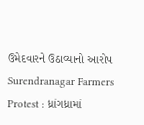ઉમેદવારને ઉઠાવ્યાનો આરોપ
Surendranagar Farmers Protest : ધ્રાંગધ્રામાં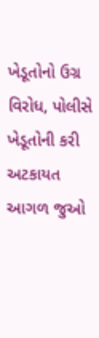ખેડૂતોનો ઉગ્ર વિરોધ, પોલીસે ખેડૂતોની કરી અટકાયત
આગળ જુઓ